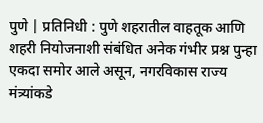पुणे | प्रतिनिधी : पुणे शहरातील वाहतूक आणि शहरी नियोजनाशी संबंधित अनेक गंभीर प्रश्न पुन्हा एकदा समोर आले असून, नगरविकास राज्य मंत्र्यांकडे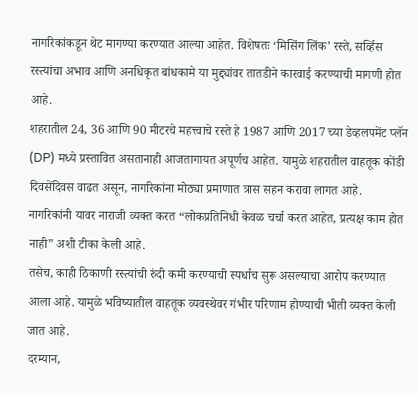नागरिकांकडून थेट मागण्या करण्यात आल्या आहेत. विशेषतः ‘मिसिंग लिंक’ रस्ते, सर्व्हिस रस्त्यांचा अभाव आणि अनधिकृत बांधकामे या मुद्द्यांवर तातडीने कारवाई करण्याची मागणी होत आहे.
शहरातील 24, 36 आणि 90 मीटरचे महत्त्वाचे रस्ते हे 1987 आणि 2017 च्या डेव्हलपमेंट प्लॅन (DP) मध्ये प्रस्तावित असतानाही आजतागायत अपूर्णच आहेत. यामुळे शहरातील वाहतूक कोंडी दिवसेंदिवस वाढत असून, नागरिकांना मोठ्या प्रमाणात त्रास सहन करावा लागत आहे. नागरिकांनी यावर नाराजी व्यक्त करत “लोकप्रतिनिधी केवळ चर्चा करत आहेत, प्रत्यक्ष काम होत नाही” अशी टीका केली आहे.
तसेच, काही ठिकाणी रस्त्यांची रुंदी कमी करण्याची स्पर्धाच सुरू असल्याचा आरोप करण्यात आला आहे. यामुळे भविष्यातील वाहतूक व्यवस्थेवर गंभीर परिणाम होण्याची भीती व्यक्त केली जात आहे.
दरम्यान,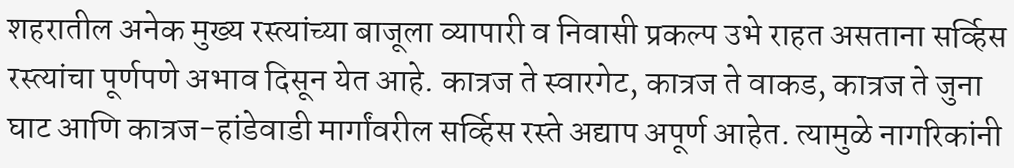शहरातील अनेक मुख्य रस्त्यांच्या बाजूला व्यापारी व निवासी प्रकल्प उभे राहत असताना सर्व्हिस रस्त्यांचा पूर्णपणे अभाव दिसून येत आहे. कात्रज ते स्वारगेट, कात्रज ते वाकड, कात्रज ते जुना घाट आणि कात्रज-हांडेवाडी मार्गांवरील सर्व्हिस रस्ते अद्याप अपूर्ण आहेत. त्यामुळे नागरिकांनी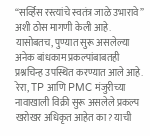“सर्व्हिस रस्त्यांचे स्वतंत्र जाळे उभारावे” अशी ठोस मागणी केली आहे.
यासोबतच, पुण्यात सुरू असलेल्या अनेक बांधकाम प्रकल्पांबाबतही प्रश्नचिन्ह उपस्थित करण्यात आले आहे. रेरा, TP आणि PMC मंजुरीच्या नावाखाली विक्री सुरू असलेले प्रकल्प खरोखर अधिकृत आहेत का? याची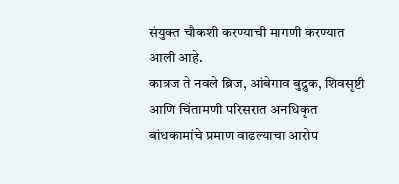संयुक्त चौकशी करण्याची मागणी करण्यात आली आहे.
कात्रज ते नवले ब्रिज, आंबेगाव बुद्रुक, शिवसृष्टी आणि चिंतामणी परिसरात अनधिकृत बांधकामांचे प्रमाण वाढल्याचा आरोप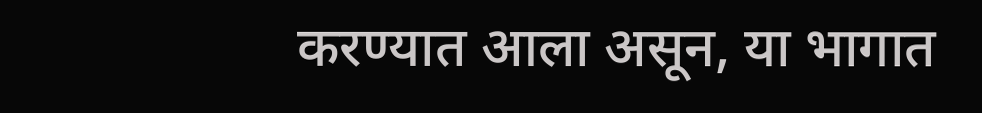करण्यात आला असून, या भागात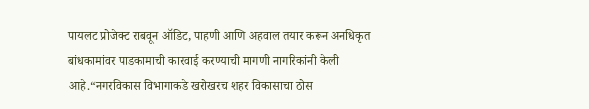पायलट प्रोजेक्ट राबवून ऑडिट, पाहणी आणि अहवाल तयार करून अनधिकृत बांधकामांवर पाडकामाची कारवाई करण्याची मागणी नागरिकांनी केली आहे.“नगरविकास विभागाकडे खरोखरच शहर विकासाचा ठोस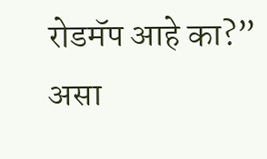रोडमॅप आहे का?” असा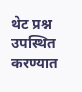थेट प्रश्न उपस्थित करण्यात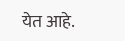येत आहे.